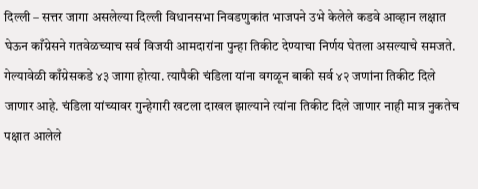दिल्ली – सत्तर जागा असलेल्या दिल्ली विधानसभा निवडणुकांत भाजपने उभे केलेले कडवे आव्हान लक्षात घेऊन काँग्रेसने गतवेळच्याच सर्व विजयी आमदारांना पुन्हा तिकीट देण्याचा निर्णय घेतला असल्याचे समजते. गेल्यावेळी काँग्रेसकडे ४३ जागा होत्या. त्यापैकी चंडिला यांना वगळून बाकी सर्व ४२ जणांना तिकीट दिले जाणार आहे. चंडिला यांच्यावर गुन्हेगारी खटला दाखल झाल्याने त्यांना तिकीट दिले जाणार नाही मात्र नुकतेच पक्षात आलेले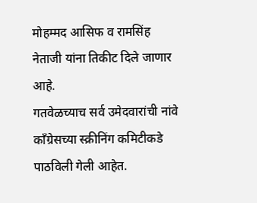मोहम्मद आसिफ व रामसिंह नेताजी यांना तिकीट दिले जाणार आहे.
गतवेळच्याच सर्व उमेदवारांची नांवे काँग्रेसच्या स्क्रीनिंग कमिटीकडे पाठविली गेली आहेत.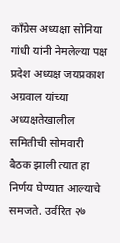काँग्रेस अध्यक्षा सोनिया गांधी यांनी नेमलेल्या पक्ष प्रदेश अध्यक्ष जयप्रकाश अग्रवाल यांच्या अध्यक्षतेखालील समितीची सोमवारी बैठक झाली त्यात हा निर्णय घेण्यात आल्याचे समजते. उर्वरित २७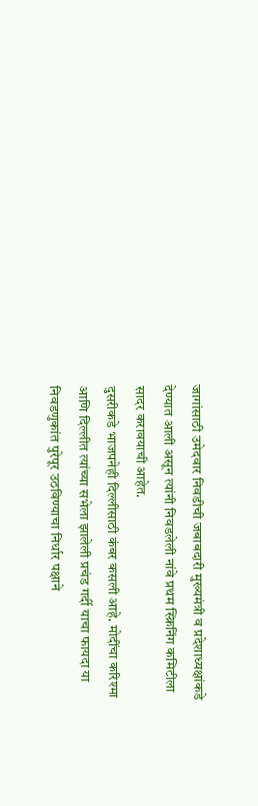जागांसाठी उमेदवार निवडीची जबाबदारी मुख्यमंत्री व प्रदेशाध्यक्षांकडे देण्यात आली असून त्यांनी निवडलेली नांवे प्रथम स्क्रिनिंग कमिटीला सादर करावयाची आहेत.
दुसरीकडे भाजपनेही दिल्लीसाठी कंबर कसली आहे. मोदींचा करिश्मा आणि दिल्लीत त्यांच्या सभेला झालेली प्रचंड गर्दी याचा फायदा या निवडणुकांत पुरेपूर उठविण्याचा निर्धार पक्षाने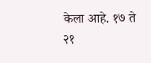केला आहे. १७ ते २१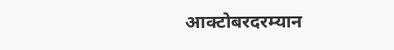आक्टोबरदरम्यान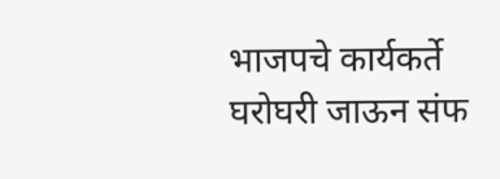भाजपचे कार्यकर्ते घरोघरी जाऊन संफ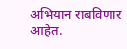अभियान राबविणार आहेत.